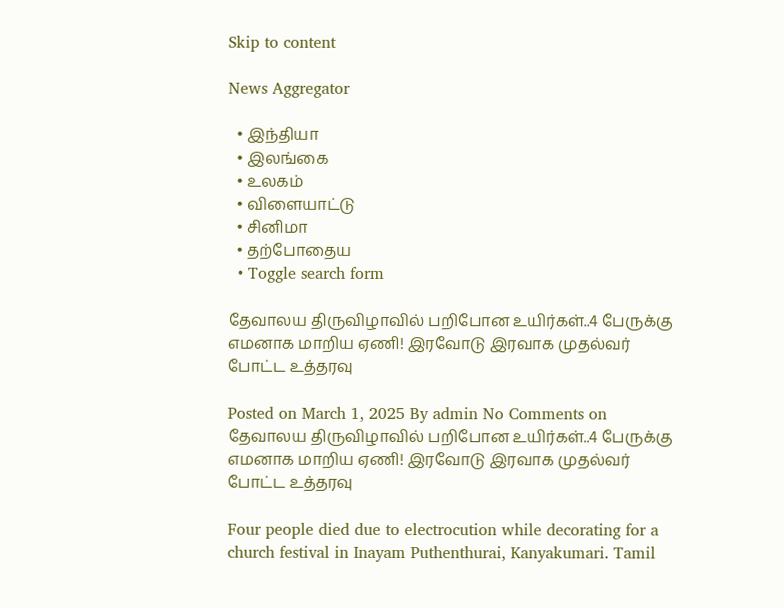Skip to content

News Aggregator

  • இந்தியா
  • இலங்கை
  • உலகம்
  • விளையாட்டு
  • சினிமா
  • தற்போதைய
  • Toggle search form

தேவாலய திருவிழாவில் பறிபோன உயிர்கள்..4 பேருக்கு எமனாக மாறிய ஏணி! இரவோடு இரவாக முதல்வர் போட்ட உத்தரவு

Posted on March 1, 2025 By admin No Comments on தேவாலய திருவிழாவில் பறிபோன உயிர்கள்..4 பேருக்கு எமனாக மாறிய ஏணி! இரவோடு இரவாக முதல்வர் போட்ட உத்தரவு

Four people died due to electrocution while decorating for a church festival in Inayam Puthenthurai, Kanyakumari. Tamil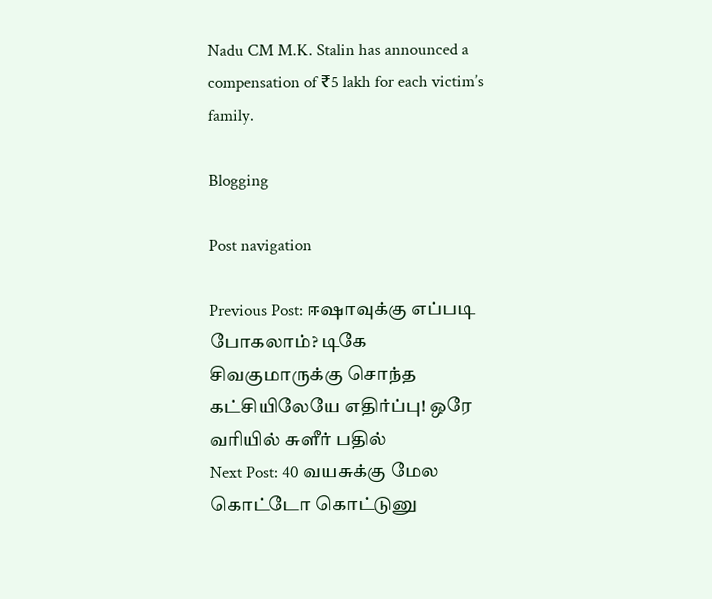Nadu CM M.K. Stalin has announced a compensation of ₹5 lakh for each victim’s family.

Blogging

Post navigation

Previous Post: ஈஷாவுக்கு எப்படி போகலாம்? டிகே சிவகுமாருக்கு சொந்த கட்சியிலேயே எதிர்ப்பு! ஒரே வரியில் சுளீர் பதில்
Next Post: 40 வயசுக்கு மேல கொட்டோ கொட்டுனு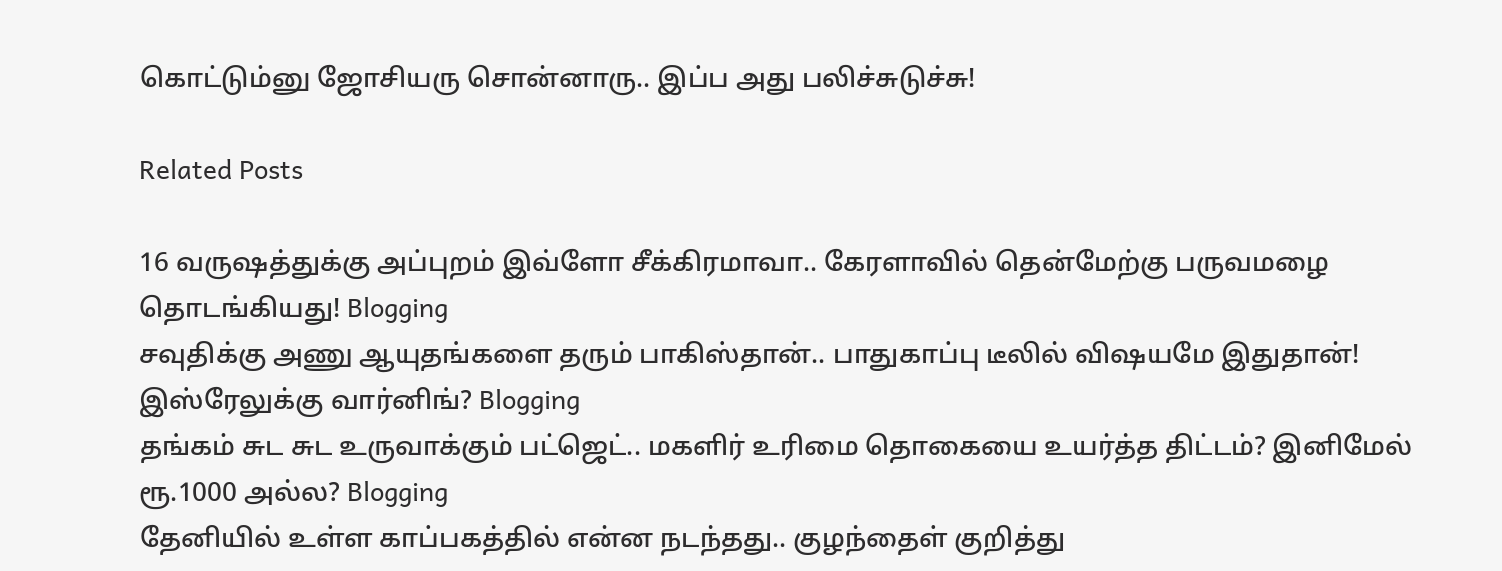கொட்டும்னு ஜோசியரு சொன்னாரு.. இப்ப அது பலிச்சுடுச்சு!

Related Posts

16 வருஷத்துக்கு அப்புறம் இவ்ளோ சீக்கிரமாவா.. கேரளாவில் தென்மேற்கு பருவமழை தொடங்கியது! Blogging
சவுதிக்கு அணு ஆயுதங்களை தரும் பாகிஸ்தான்.. பாதுகாப்பு டீலில் விஷயமே இதுதான்! இஸ்ரேலுக்கு வார்னிங்? Blogging
தங்கம் சுட சுட உருவாக்கும் பட்ஜெட்.. மகளிர் உரிமை தொகையை உயர்த்த திட்டம்? இனிமேல் ரூ.1000 அல்ல? Blogging
தேனியில் உள்ள காப்பகத்தில் என்ன நடந்தது.. குழந்தைள் குறித்து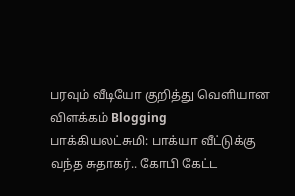பரவும் வீடியோ குறித்து வெளியான விளக்கம் Blogging
பாக்கியலட்சுமி: பாக்யா வீட்டுக்கு வந்த சுதாகர்.. கோபி கேட்ட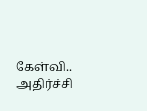கேள்வி.. அதிர்ச்சி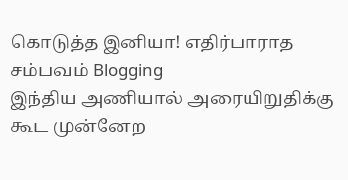கொடுத்த இனியா! எதிர்பாராத சம்பவம் Blogging
இந்திய அணியால் அரையிறுதிக்கு கூட முன்னேற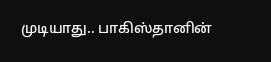முடியாது.. பாகிஸ்தானின்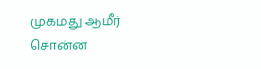முகமது ஆமீர் சொன்ன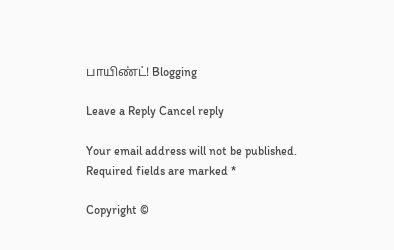பாயிண்ட்! Blogging

Leave a Reply Cancel reply

Your email address will not be published. Required fields are marked *

Copyright ©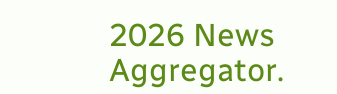2026 News Aggregator.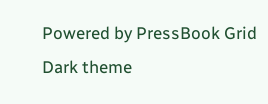Powered by PressBook Grid Dark theme